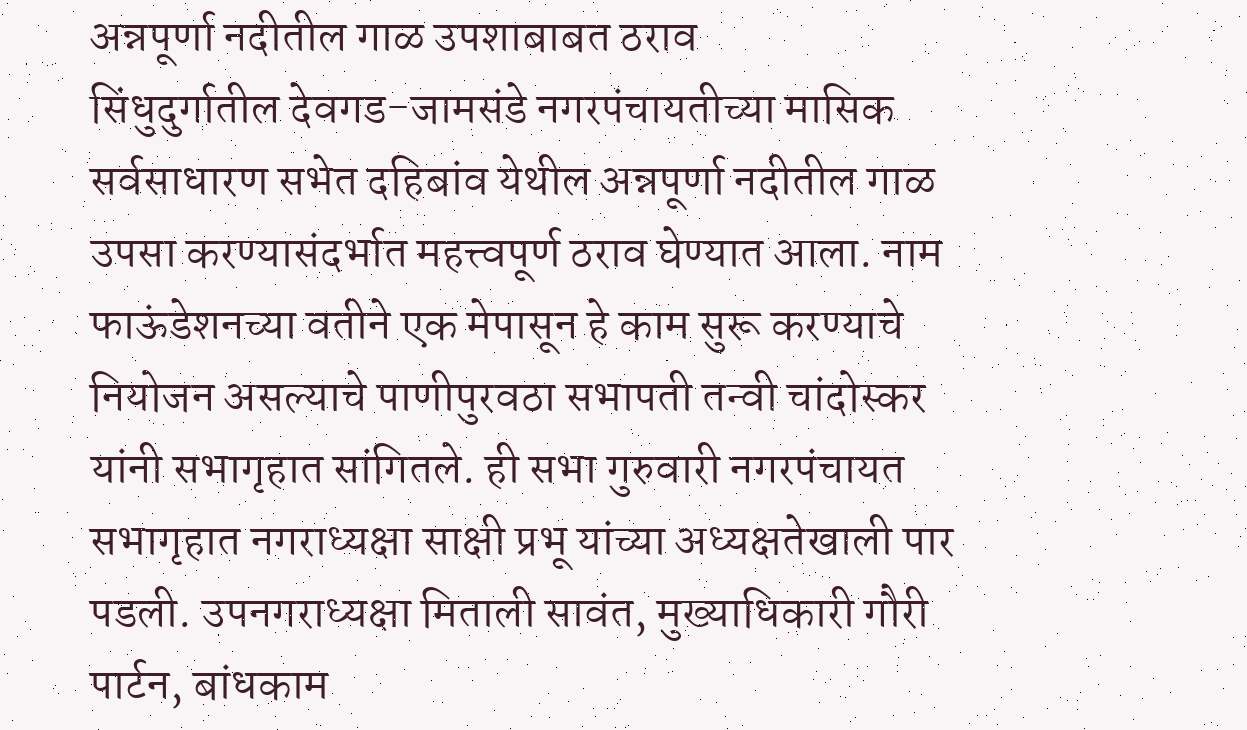अन्नपूर्णा नदीतील गाळ उपशाबाबत ठराव
सिंधुदुर्गातील देवगड-जामसंडे नगरपंचायतीच्या मासिक सर्वसाधारण सभेत दहिबांव येथील अन्नपूर्णा नदीतील गाळ उपसा करण्यासंदर्भात महत्त्वपूर्ण ठराव घेण्यात आला. नाम फाऊंडेशनच्या वतीने एक मेपासून हे काम सुरू करण्याचे नियोजन असल्याचे पाणीपुरवठा सभापती तन्वी चांदोस्कर यांनी सभागृहात सांगितले. ही सभा गुरुवारी नगरपंचायत सभागृहात नगराध्यक्षा साक्षी प्रभू यांच्या अध्यक्षतेखाली पार पडली. उपनगराध्यक्षा मिताली सावंत, मुख्याधिकारी गौरी पार्टन, बांधकाम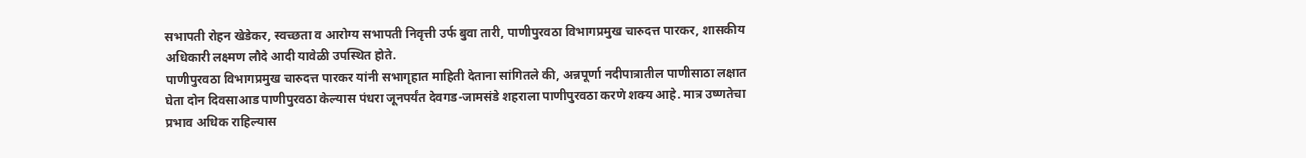सभापती रोहन खेडेकर, स्वच्छता व आरोग्य सभापती निवृत्ती उर्फ बुवा तारी, पाणीपुरवठा विभागप्रमुख चारुदत्त पारकर, शासकीय अधिकारी लक्ष्मण लौदे आदी यावेळी उपस्थित होते.
पाणीपुरवठा विभागप्रमुख चारुदत्त पारकर यांनी सभागृहात माहिती देताना सांगितले की, अन्नपूर्णा नदीपात्रातील पाणीसाठा लक्षात घेता दोन दिवसाआड पाणीपुरवठा केल्यास पंधरा जूनपर्यंत देवगड-जामसंडे शहराला पाणीपुरवठा करणे शक्य आहे. मात्र उष्णतेचा प्रभाव अधिक राहिल्यास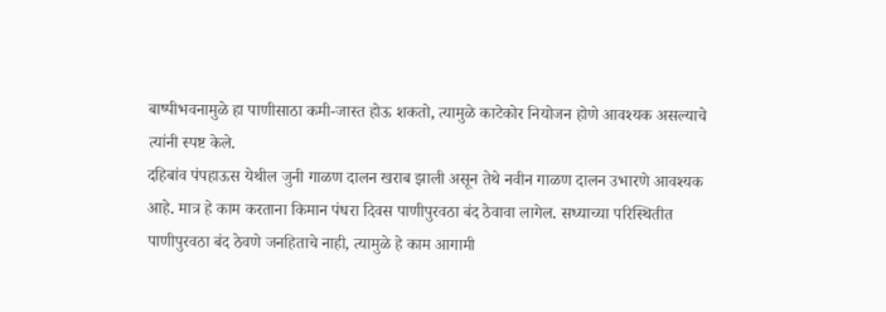बाष्पीभवनामुळे हा पाणीसाठा कमी-जास्त होऊ शकतो, त्यामुळे काटेकोर नियोजन होणे आवश्यक असल्याचे त्यांनी स्पष्ट केले.
दहिबांव पंपहाऊस येथील जुनी गाळण दालन खराब झाली असून तेथे नवीन गाळण दालन उभारणे आवश्यक आहे. मात्र हे काम करताना किमान पंधरा दिवस पाणीपुरवठा बंद ठेवावा लागेल. सध्याच्या परिस्थितीत पाणीपुरवठा बंद ठेवणे जनहिताचे नाही, त्यामुळे हे काम आगामी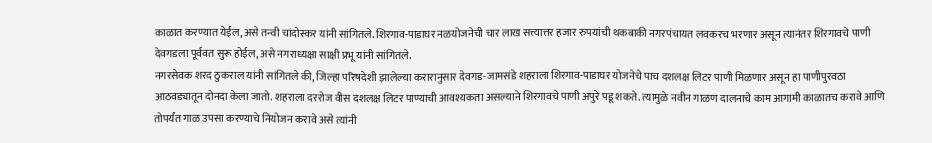काळात करण्यात येईल, असे तन्वी चांदोस्कर यांनी सांगितले. शिरगाव-पाडाघर नळयोजनेची चार लाख सत्त्यात्तर हजार रुपयांची थकबाकी नगरपंचायत लवकरच भरणार असून त्यानंतर शिरगावचे पाणी देवगडला पूर्ववत सुरू होईल, असे नगराध्यक्षा साक्षी प्रभू यांनी सांगितले.
नगरसेवक शरद ठुकराल यांनी सांगितले की, जिल्हा परिषदेशी झालेल्या करारानुसार देवगड-जामसंडे शहराला शिरगाव-पाडाघर योजनेचे पाच दशलक्ष लिटर पाणी मिळणार असून हा पाणीपुरवठा आठवड्यातून दोनदा केला जातो. शहराला दररोज वीस दशलक्ष लिटर पाण्याची आवश्यकता असल्याने शिरगावचे पाणी अपुरे पडू शकते. त्यामुळे नवीन गाळण दालनाचे काम आगामी काळातच करावे आणि तोपर्यंत गाळ उपसा करण्याचे नियोजन करावे असे त्यांनी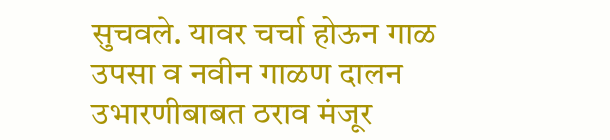सुचवले. यावर चर्चा होऊन गाळ उपसा व नवीन गाळण दालन उभारणीबाबत ठराव मंजूर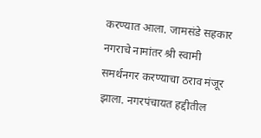करण्यात आला. जामसंडे सहकार नगराचे नामांतर श्री स्वामी समर्थनगर करण्याचा ठराव मंजूर झाला. नगरपंचायत हद्दीतील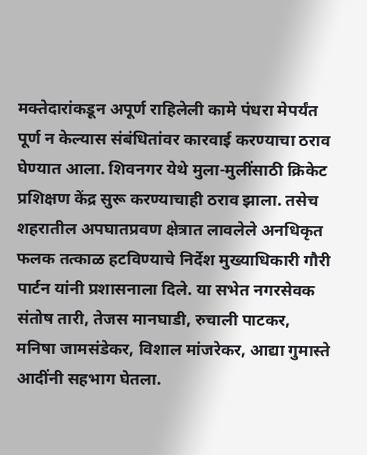मक्तेदारांकडून अपूर्ण राहिलेली कामे पंधरा मेपर्यंत पूर्ण न केल्यास संबंधितांवर कारवाई करण्याचा ठराव घेण्यात आला. शिवनगर येथे मुला-मुलींसाठी क्रिकेट प्रशिक्षण केंद्र सुरू करण्याचाही ठराव झाला. तसेच शहरातील अपघातप्रवण क्षेत्रात लावलेले अनधिकृत फलक तत्काळ हटविण्याचे निर्देश मुख्याधिकारी गौरी पार्टन यांनी प्रशासनाला दिले. या सभेत नगरसेवक संतोष तारी, तेजस मानघाडी, रुचाली पाटकर, मनिषा जामसंडेकर, विशाल मांजरेकर, आद्या गुमास्ते आदींनी सहभाग घेतला.